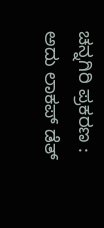ಚನ್ನಗಿರಿ ಪ್ರಕರಣ : ಅದು ಲಾಕಪ್ ಡೆತ್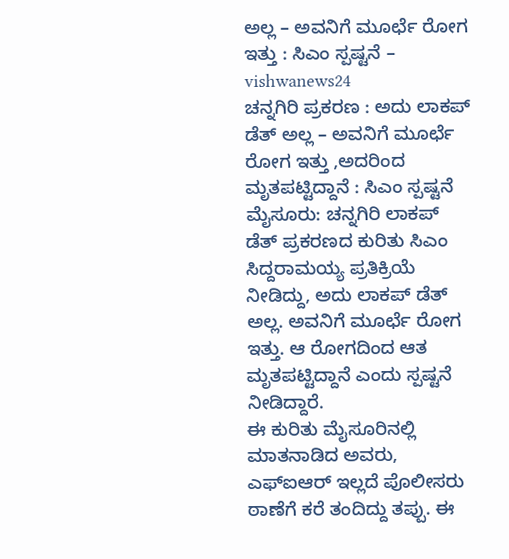ಅಲ್ಲ – ಅವನಿಗೆ ಮೂರ್ಛೆ ರೋಗ ಇತ್ತು : ಸಿಎಂ ಸ್ಪಷ್ಟನೆ – vishwanews24
ಚನ್ನಗಿರಿ ಪ್ರಕರಣ : ಅದು ಲಾಕಪ್ ಡೆತ್ ಅಲ್ಲ – ಅವನಿಗೆ ಮೂರ್ಛೆ ರೋಗ ಇತ್ತು ,ಅದರಿಂದ ಮೃತಪಟ್ಟಿದ್ದಾನೆ : ಸಿಎಂ ಸ್ಪಷ್ಟನೆ
ಮೈಸೂರು: ಚನ್ನಗಿರಿ ಲಾಕಪ್ ಡೆತ್ ಪ್ರಕರಣದ ಕುರಿತು ಸಿಎಂ ಸಿದ್ದರಾಮಯ್ಯ ಪ್ರತಿಕ್ರಿಯೆ ನೀಡಿದ್ದು, ಅದು ಲಾಕಪ್ ಡೆತ್ ಅಲ್ಲ. ಅವನಿಗೆ ಮೂರ್ಛೆ ರೋಗ ಇತ್ತು. ಆ ರೋಗದಿಂದ ಆತ ಮೃತಪಟ್ಟಿದ್ದಾನೆ ಎಂದು ಸ್ಪಷ್ಟನೆ ನೀಡಿದ್ದಾರೆ.
ಈ ಕುರಿತು ಮೈಸೂರಿನಲ್ಲಿ ಮಾತನಾಡಿದ ಅವರು, ಎಫ್ಐಆರ್ ಇಲ್ಲದೆ ಪೊಲೀಸರು ಠಾಣೆಗೆ ಕರೆ ತಂದಿದ್ದು ತಪ್ಪು. ಈ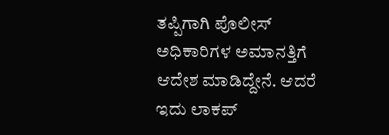ತಪ್ಪಿಗಾಗಿ ಪೊಲೀಸ್ ಅಧಿಕಾರಿಗಳ ಅಮಾನತ್ತಿಗೆ ಆದೇಶ ಮಾಡಿದ್ದೇನೆ. ಆದರೆ ಇದು ಲಾಕಪ್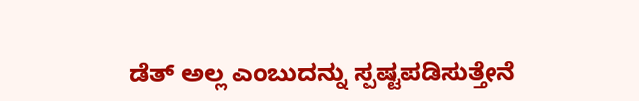ಡೆತ್ ಅಲ್ಲ ಎಂಬುದನ್ನು ಸ್ಪಷ್ಟಪಡಿಸುತ್ತೇನೆ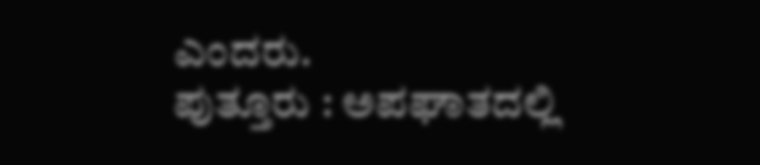ಎಂದರು.
ಪುತ್ತೂರು : ಅಪಘಾತದಲ್ಲಿ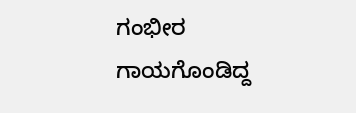ಗಂಭೀರ ಗಾಯಗೊಂಡಿದ್ದ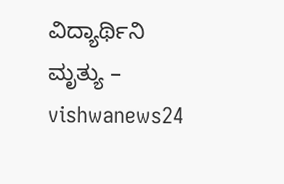ವಿದ್ಯಾರ್ಥಿನಿ ಮೃತ್ಯು – vishwanews24